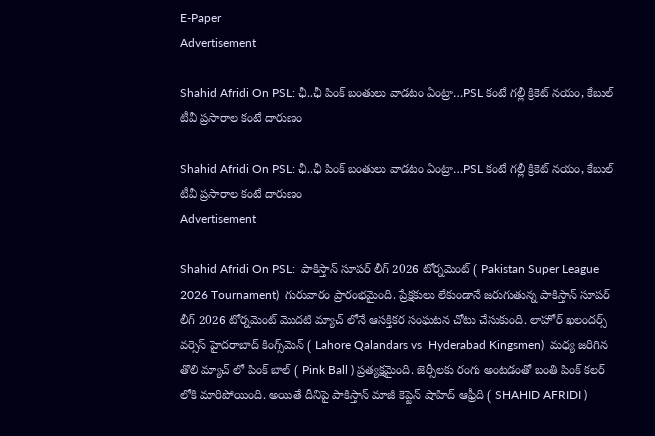E-Paper
Advertisement

Shahid Afridi On PSL: ఛీ..ఛీ పింక్ బంతులు వాడ‌టం ఏంట్రా…PSL కంటే గ‌ల్లీ క్రికెట్ న‌యం, కేబుల్ టీవీ ప్ర‌సారాల కంటే దారుణం

Shahid Afridi On PSL: ఛీ..ఛీ పింక్ బంతులు వాడ‌టం ఏంట్రా…PSL కంటే గ‌ల్లీ క్రికెట్ న‌యం, కేబుల్ టీవీ ప్ర‌సారాల కంటే దారుణం
Advertisement

Shahid Afridi On PSL:  పాకిస్తాన్ సూపర్ లీగ్ 2026 టోర్నమెంట్ ( Pakistan Super League 2026 Tournament)  గురువారం ప్రారంభమైంది. ప్రేక్షకులు లేకుండానే జరుగుతున్న పాకిస్తాన్ సూపర్ లీగ్ 2026 టోర్నమెంట్ మొదటి మ్యాచ్ లోనే ఆసక్తికర సంఘటన చోటు చేసుకుంది. లాహోర్ ఖలందర్స్ వర్సెస్ హైదరాబాద్ కింగ్స్‌మెన్ ( Lahore Qalandars vs  Hyderabad Kingsmen)  మధ్య జరిగిన తొలి మ్యాచ్ లో పింక్ బాల్ ( Pink Ball ) ప్రత్యక్షమైంది. జెర్సీలకు రంగు అంటడంతో బంతి పింక్ కలర్ లోకి మారిపోయింది. అయితే దీనిపై పాకిస్తాన్ మాజీ కెప్టెన్ షాహిద్ ఆఫ్రీది ( SHAHID AFRIDI )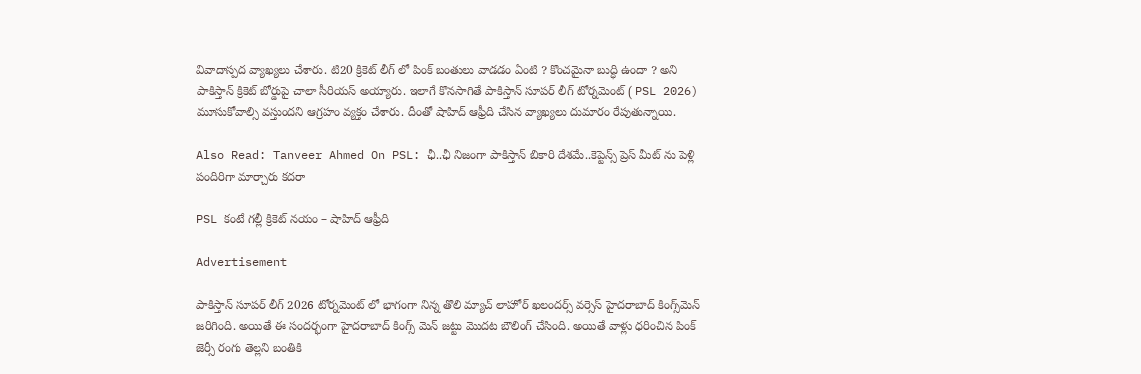వివాదాస్పద వ్యాఖ్యలు చేశారు. టి20 క్రికెట్ లీగ్ లో పింక్ బంతులు వాడడం ఏంటి ? కొంచమైనా బుద్ధి ఉందా ? అని పాకిస్తాన్ క్రికెట్ బోర్డుపై చాలా సీరియస్ అయ్యారు. ఇలాగే కొనసాగితే పాకిస్తాన్ సూపర్ లీగ్ టోర్నమెంట్ ( PSL 2026) మూసుకోవాల్సి వస్తుందని ఆగ్రహం వ్యక్తం చేశారు. దీంతో షాహిద్ ఆఫ్రీది చేసిన వ్యాఖ్యలు దుమారం రేపుతున్నాయి.

Also Read: Tanveer Ahmed On PSL: ఛీ..ఛీ నిజంగా పాకిస్తాన్ బికారి దేశమే..కెప్టెన్స్‌ ప్రెస్ మీట్ ను పెళ్లి పందిరిగా మార్చారు క‌ద‌రా

PSL కంటే గ‌ల్లీ క్రికెట్ న‌యం – షాహిద్ ఆఫ్రీది

Advertisement

పాకిస్తాన్ సూపర్ లీగ్ 2026 టోర్నమెంట్ లో భాగంగా నిన్న తొలి మ్యాచ్ లాహోర్ ఖలందర్స్ వర్సెస్ హైదరాబాద్ కింగ్స్‌మెన్ జరిగింది. అయితే ఈ సందర్భంగా హైదరాబాద్ కింగ్స్ మెన్ జట్టు మొదట బౌలింగ్ చేసింది. అయితే వాళ్లు ధరించిన పింక్ జెర్సీ రంగు తెల్లని బంతికి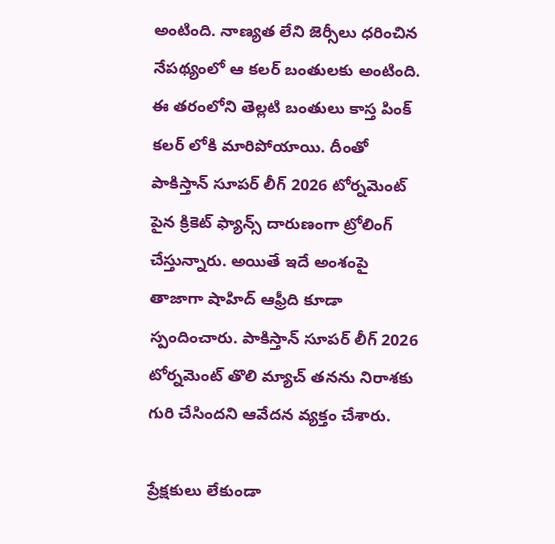అంటింది. నాణ్యత లేని జెర్సీలు ధరించిన నేపథ్యంలో ఆ కలర్ బంతులకు అంటింది. ఈ తరంలోని తెల్లటి బంతులు కాస్త పింక్ కలర్ లోకి మారిపోయాయి. దీంతో పాకిస్తాన్ సూపర్ లీగ్ 2026 టోర్నమెంట్ పైన క్రికెట్ ఫ్యాన్స్ దారుణంగా ట్రోలింగ్ చేస్తున్నారు. అయితే ఇదే అంశంపై తాజాగా షాహిద్ ఆఫ్రీది కూడా స్పందించారు. పాకిస్తాన్ సూపర్ లీగ్ 2026 టోర్నమెంట్ తొలి మ్యాచ్ తనను నిరాశకు గురి చేసిందని ఆవేదన వ్యక్తం చేశారు.

ప్రేక్షకులు లేకుండా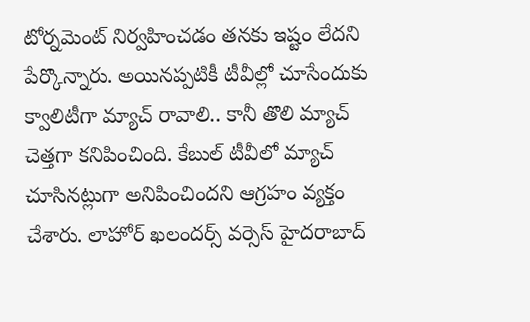టోర్నమెంట్ నిర్వహించడం తనకు ఇష్టం లేదని పేర్కొన్నారు. అయినప్పటికీ టీవీల్లో చూసేందుకు క్వాలిటీగా మ్యాచ్ రావాలి.. కానీ తొలి మ్యాచ్ చెత్తగా కనిపించింది. కేబుల్ టీవీలో మ్యాచ్ చూసినట్లుగా అనిపించిందని ఆగ్రహం వ్యక్తం చేశారు. లాహోర్ ఖలందర్స్ వర్సెస్ హైదరాబాద్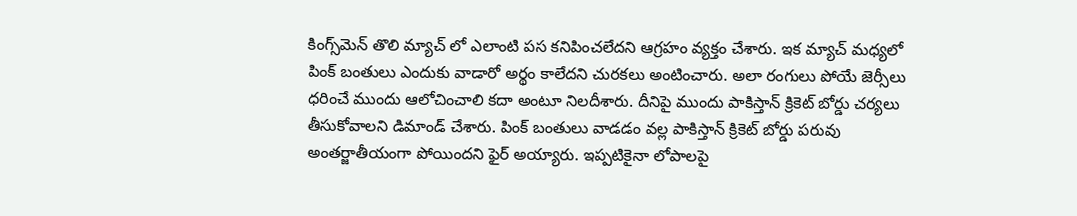కింగ్స్‌మెన్ తొలి మ్యాచ్ లో ఎలాంటి పస కనిపించలేదని ఆగ్రహం వ్యక్తం చేశారు. ఇక మ్యాచ్ మధ్యలో పింక్ బంతులు ఎందుకు వాడారో అర్థం కాలేదని చురకలు అంటించారు. అలా రంగులు పోయే జెర్సీలు ధరించే ముందు ఆలోచించాలి కదా అంటూ నిలదీశారు. దీనిపై ముందు పాకిస్తాన్ క్రికెట్ బోర్డు చర్యలు తీసుకోవాలని డిమాండ్ చేశారు. పింక్ బంతులు వాడడం వల్ల పాకిస్తాన్ క్రికెట్ బోర్డు పరువు అంతర్జాతీయంగా పోయిందని ఫైర్ అయ్యారు. ఇప్పటికైనా లోపాలపై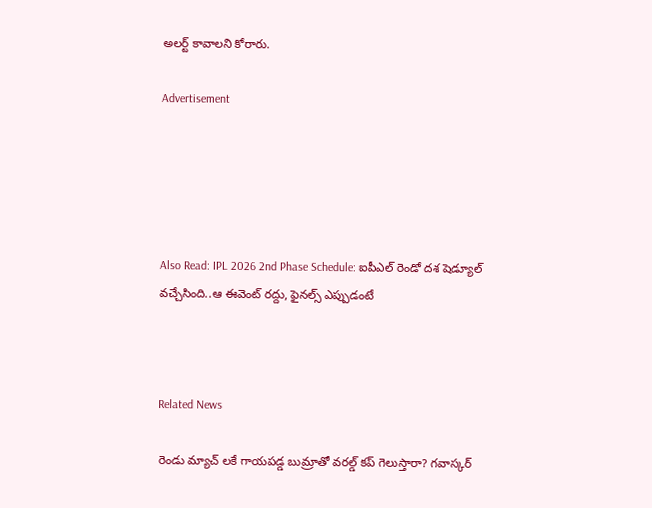అలర్ట్ కావాలని కోరారు.

Advertisement





Also Read: IPL 2026 2nd Phase Schedule: ఐపీఎల్ రెండో దశ షెడ్యూల్ వచ్చేసింది..ఆ ఈవెంట్ ర‌ద్దు, ఫైన‌ల్స్ ఎప్పుడంటే



Related News

రెండు మ్యాచ్ ల‌కే గాయ‌ప‌డ్డ బుమ్రాతో వ‌ర‌ల్డ్ క‌ప్ గెలుస్తారా? గ‌వాస్క‌ర్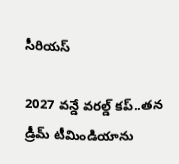సీరియ‌స్‌

2027 వ‌న్డే వ‌ర‌ల్డ్ క‌ప్..త‌న డ్రీమ్ టీమిండియాను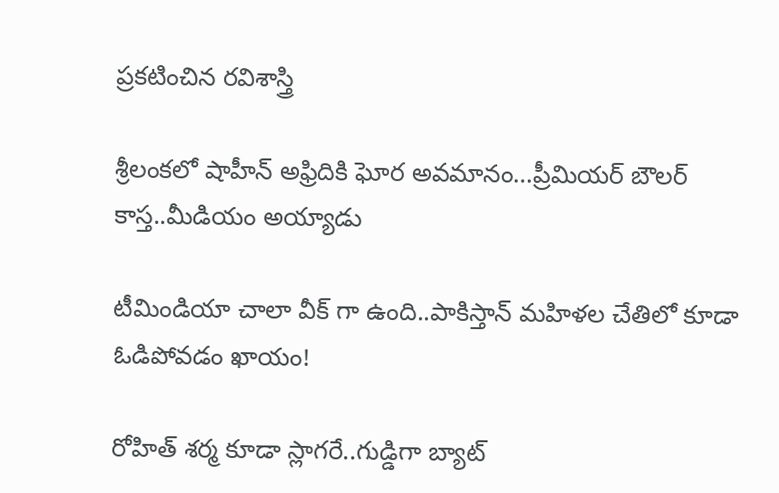ప్ర‌క‌టించిన ర‌విశాస్త్రి

శ్రీలంక‌లో షాహీన్ అఫ్రిదికి ఘోర అవ‌మానం…ప్రీమియ‌ర్ బౌల‌ర్ కాస్త..మీడియం అయ్యాడు

టీమిండియా చాలా వీక్ గా ఉంది..పాకిస్తాన్ మ‌హిళ‌ల చేతిలో కూడా ఓడిపోవ‌డం ఖాయం!

రోహిత్ శ‌ర్మ‌ కూడా స్లాగ‌రే..గుడ్డిగా బ్యాట్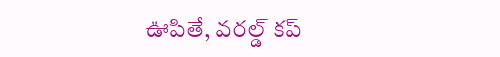ఊపితే, వ‌ర‌ల్డ్ క‌ప్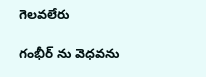గెల‌వ‌లేరు

గంభీర్ ను వెధ‌వ‌ను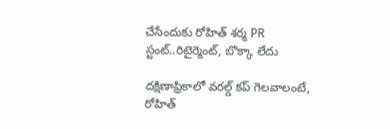చేసేందుకు రోహిత్ శ‌ర్మ PR స్టంట్..రిటైర్మెంట్, బొక్కా లేదు

దక్షిణాఫ్రికాలో వ‌ర‌ల్డ్ క‌ప్ గెల‌వాలంటే, రోహిత్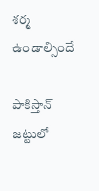శ‌ర్మ ఉండాల్సిందే

పాకిస్తాన్ జ‌ట్టులో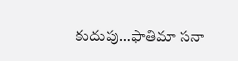కుదుపు…ఫాతిమా స‌నా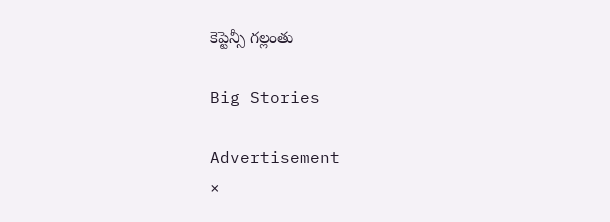కెప్టెన్సీ గ‌ల్లంతు

Big Stories

Advertisement
×